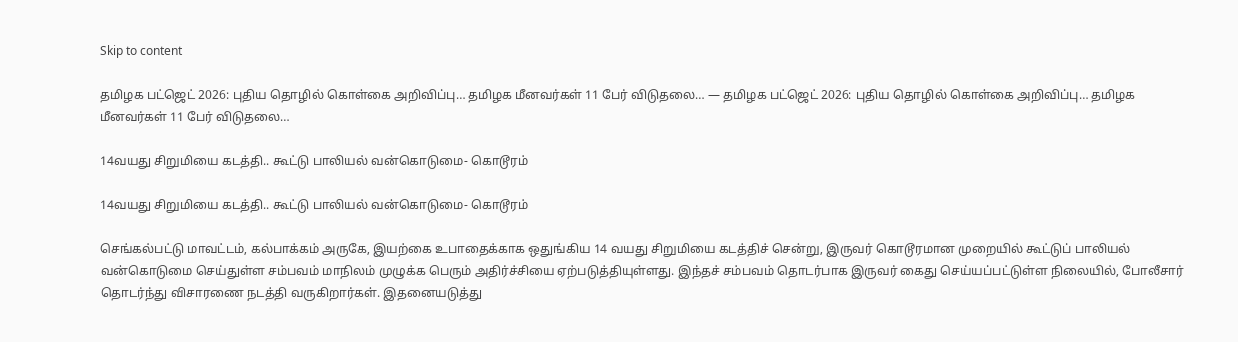Skip to content

தமிழக பட்ஜெட் 2026: புதிய தொழில் கொள்கை அறிவிப்பு… தமிழக மீனவர்கள் 11 பேர் விடுதலை… — தமிழக பட்ஜெட் 2026: புதிய தொழில் கொள்கை அறிவிப்பு… தமிழக மீனவர்கள் 11 பேர் விடுதலை…

14வயது சிறுமியை கடத்தி.. கூட்டு பாலியல் வன்கொடுமை- கொடூரம்

14வயது சிறுமியை கடத்தி.. கூட்டு பாலியல் வன்கொடுமை- கொடூரம்

செங்கல்பட்டு மாவட்டம், கல்பாக்கம் அருகே, இயற்கை உபாதைக்காக ஒதுங்கிய 14 வயது சிறுமியை கடத்திச் சென்று, இருவர் கொடூரமான முறையில் கூட்டுப் பாலியல் வன்கொடுமை செய்துள்ள சம்பவம் மாநிலம் முழுக்க பெரும் அதிர்ச்சியை ஏற்படுத்தியுள்ளது. இந்தச் சம்பவம் தொடர்பாக இருவர் கைது செய்யப்பட்டுள்ள நிலையில், போலீசார் தொடர்ந்து விசாரணை நடத்தி வருகிறார்கள். இதனையடுத்து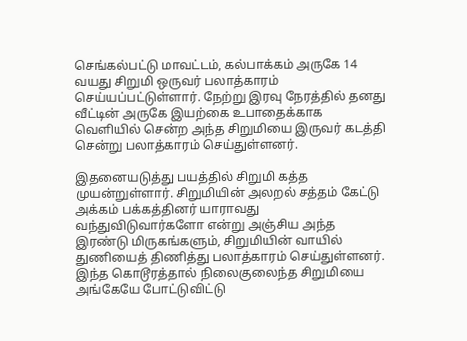செங்கல்பட்டு மாவட்டம், கல்பாக்கம் அருகே 14 வயது சிறுமி ஒருவர் பலாத்காரம் செய்யப்பட்டுள்ளார். நேற்று இரவு நேரத்தில் தனது வீட்டின் அருகே இயற்கை உபாதைக்காக வெளியில் சென்ற அந்த சிறுமியை இருவர் கடத்தி சென்று பலாத்காரம் செய்துள்ளனர்.

இதனையடுத்து பயத்தில் சிறுமி கத்த முயன்றுள்ளார். சிறுமியின் அலறல் சத்தம் கேட்டு அக்கம் பக்கத்தினர் யாராவது வந்துவிடுவார்களோ என்று அஞ்சிய அந்த இரண்டு மிருகங்களும், சிறுமியின் வாயில் துணியைத் திணித்து பலாத்காரம் செய்துள்ளனர். இந்த கொடூரத்தால் நிலைகுலைந்த சிறுமியை அங்கேயே போட்டுவிட்டு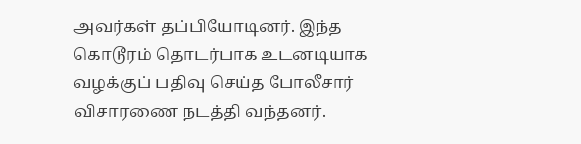அவர்கள் தப்பியோடினர். இந்த கொடூரம் தொடர்பாக உடனடியாக வழக்குப் பதிவு செய்த போலீசார் விசாரணை நடத்தி வந்தனர்.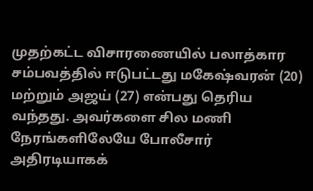முதற்கட்ட விசாரணையில் பலாத்கார சம்பவத்தில் ஈடுபட்டது மகேஷ்வரன் (20) மற்றும் அஜய் (27) என்பது தெரிய வந்தது. அவர்களை சில மணி நேரங்களிலேயே போலீசார் அதிரடியாகக்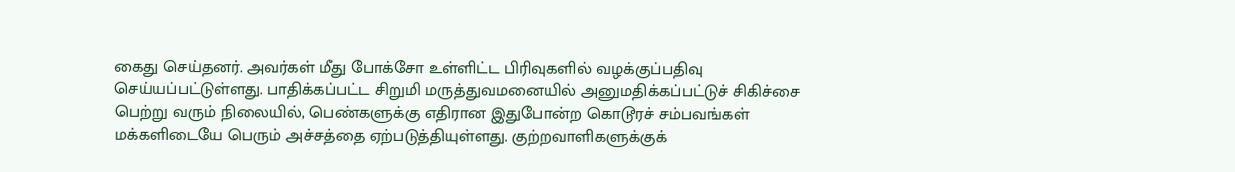கைது செய்தனர். அவர்கள் மீது போக்சோ உள்ளிட்ட பிரிவுகளில் வழக்குப்பதிவு செய்யப்பட்டுள்ளது. பாதிக்கப்பட்ட சிறுமி மருத்துவமனையில் அனுமதிக்கப்பட்டுச் சிகிச்சை பெற்று வரும் நிலையில், பெண்களுக்கு எதிரான இதுபோன்ற கொடூரச் சம்பவங்கள் மக்களிடையே பெரும் அச்சத்தை ஏற்படுத்தியுள்ளது. குற்றவாளிகளுக்குக்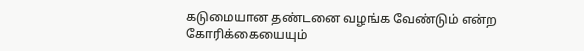கடுமையான தண்டனை வழங்க வேண்டும் என்ற கோரிக்கையையும்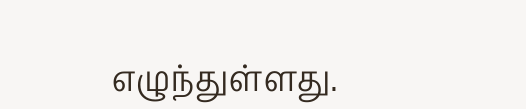எழுந்துள்ளது.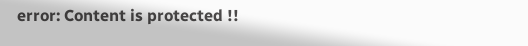error: Content is protected !!